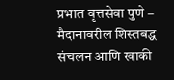प्रभात वृत्तसेवा पुणे – मैदानावरील शिस्तबद्ध संचलन आणि खाकी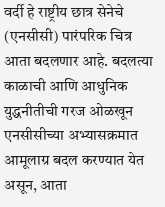वर्दी हे राष्ट्रीय छात्र सेनेचे (एनसीसी) पारंपरिक चित्र आता बदलणार आहे. बदलत्या काळाची आणि आधुनिक युद्धनीतीची गरज ओळखून एनसीसीच्या अभ्यासक्रमात आमूलाग्र बदल करण्यात येत असून, आता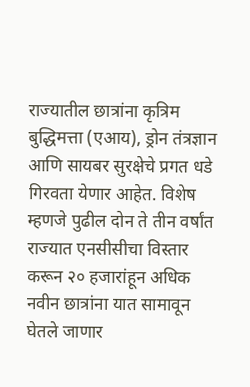राज्यातील छात्रांना कृत्रिम बुद्धिमत्ता (एआय), ड्रोन तंत्रज्ञान आणि सायबर सुरक्षेचे प्रगत धडे गिरवता येणार आहेत. विशेष म्हणजे पुढील दोन ते तीन वर्षांत राज्यात एनसीसीचा विस्तार करून २० हजारांहून अधिक नवीन छात्रांना यात सामावून घेतले जाणार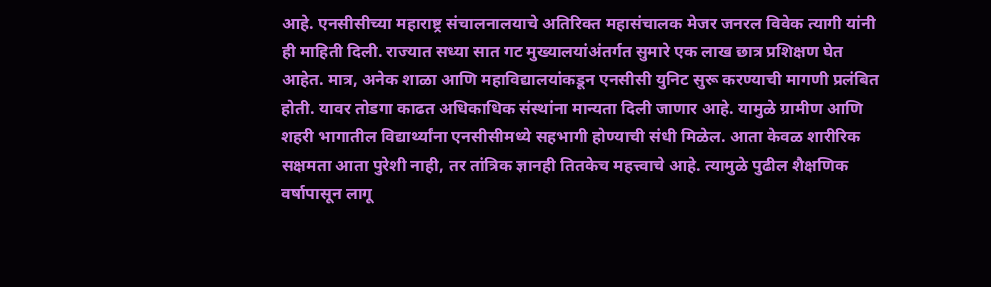आहे. एनसीसीच्या महाराष्ट्र संचालनालयाचे अतिरिक्त महासंचालक मेजर जनरल विवेक त्यागी यांनी ही माहिती दिली. राज्यात सध्या सात गट मुख्यालयांअंतर्गत सुमारे एक लाख छात्र प्रशिक्षण घेत आहेत. मात्र, अनेक शाळा आणि महाविद्यालयांकडून एनसीसी युनिट सुरू करण्याची मागणी प्रलंबित होती. यावर तोडगा काढत अधिकाधिक संस्थांना मान्यता दिली जाणार आहे. यामुळे ग्रामीण आणि शहरी भागातील विद्यार्थ्यांना एनसीसीमध्ये सहभागी होण्याची संधी मिळेल. आता केवळ शारीरिक सक्षमता आता पुरेशी नाही, तर तांत्रिक ज्ञानही तितकेच महत्त्वाचे आहे. त्यामुळे पुढील शैक्षणिक वर्षापासून लागू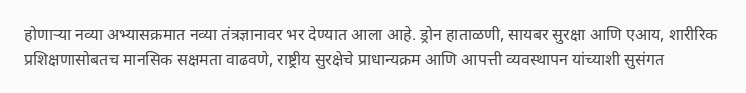होणाऱ्या नव्या अभ्यासक्रमात नव्या तंत्रज्ञानावर भर देण्यात आला आहे. ड्रोन हाताळणी, सायबर सुरक्षा आणि एआय, शारीरिक प्रशिक्षणासोबतच मानसिक सक्षमता वाढवणे, राष्ट्रीय सुरक्षेचे प्राधान्यक्रम आणि आपत्ती व्यवस्थापन यांच्याशी सुसंगत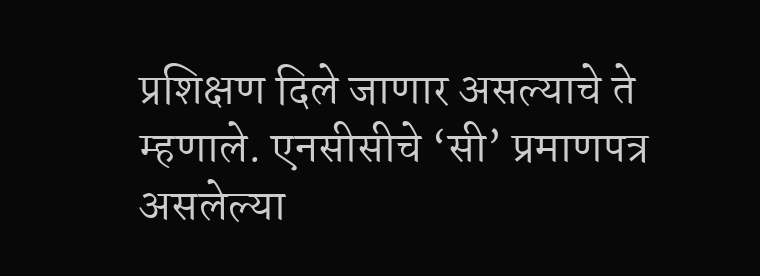प्रशिक्षण दिले जाणार असल्याचे ते म्हणाले. एनसीसीचे ‘सी’ प्रमाणपत्र असलेल्या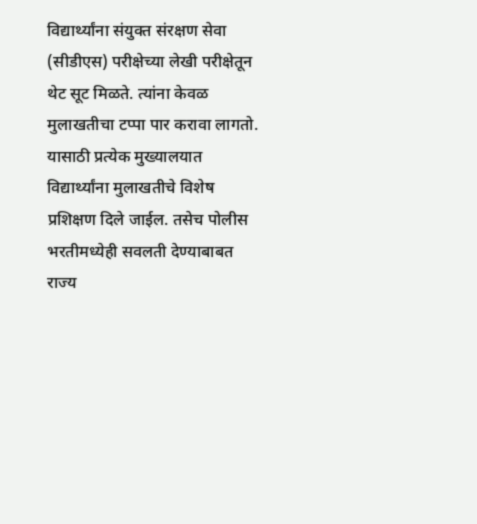विद्यार्थ्यांना संयुक्त संरक्षण सेवा (सीडीएस) परीक्षेच्या लेखी परीक्षेतून थेट सूट मिळते. त्यांना केवळ मुलाखतीचा टप्पा पार करावा लागतो. यासाठी प्रत्येक मुख्यालयात विद्यार्थ्यांना मुलाखतीचे विशेष प्रशिक्षण दिले जाईल. तसेच पोलीस भरतीमध्येही सवलती देण्याबाबत राज्य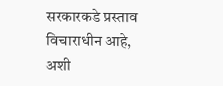सरकारकडे प्रस्ताव विचाराधीन आहे, अशी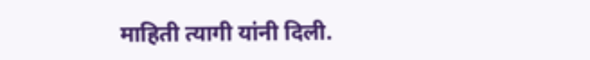माहिती त्यागी यांनी दिली.